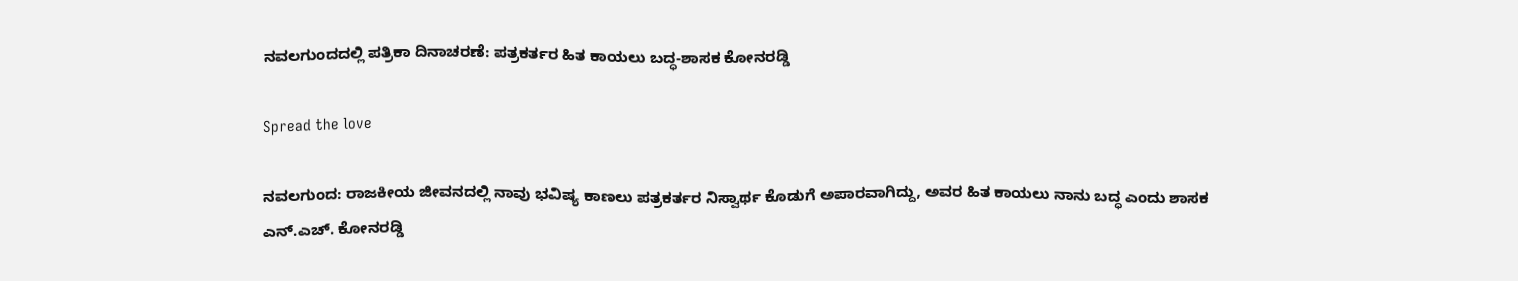ನವಲಗುಂದದಲ್ಲಿ ಪತ್ರಿಕಾ ದಿನಾಚರಣೆ: ಪತ್ರಕರ್ತರ ಹಿತ ಕಾಯಲು ಬದ್ಧ-ಶಾಸಕ ಕೋನರಡ್ಡಿ

Spread the love

ನವಲಗುಂದ: ರಾಜಕೀಯ ಜೀವನದಲ್ಲಿ ನಾವು ಭವಿಷ್ಯ ಕಾಣಲು ಪತ್ರಕರ್ತರ ನಿಸ್ವಾರ್ಥ ಕೊಡುಗೆ ಅಪಾರವಾಗಿದ್ದು, ಅವರ ಹಿತ ಕಾಯಲು ನಾನು ಬದ್ಧ ಎಂದು ಶಾಸಕ ಎನ್.ಎಚ್. ಕೋನರಡ್ಡಿ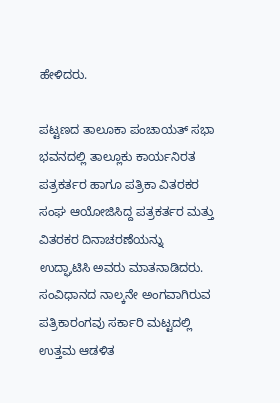ಹೇಳಿದರು.

ಪಟ್ಟಣದ ತಾಲೂಕಾ ಪಂಚಾಯತ್ ಸಭಾ ಭವನದಲ್ಲಿ ತಾಲ್ಲೂಕು ಕಾರ್ಯನಿರತ ಪತ್ರಕರ್ತರ ಹಾಗೂ ಪತ್ರಿಕಾ ವಿತರಕರ ಸಂಘ ಆಯೋಜಿಸಿದ್ದ ಪತ್ರಕರ್ತರ ಮತ್ತು ವಿತರಕರ ದಿನಾಚರಣೆಯನ್ನು ಉದ್ಘಾಟಿಸಿ ಅವರು ಮಾತನಾಡಿದರು. ಸಂವಿಧಾನದ ನಾಲ್ಕನೇ ಅಂಗವಾಗಿರುವ ಪತ್ರಿಕಾರಂಗವು ಸರ್ಕಾರಿ ಮಟ್ಟದಲ್ಲಿ ಉತ್ತಮ ಆಡಳಿತ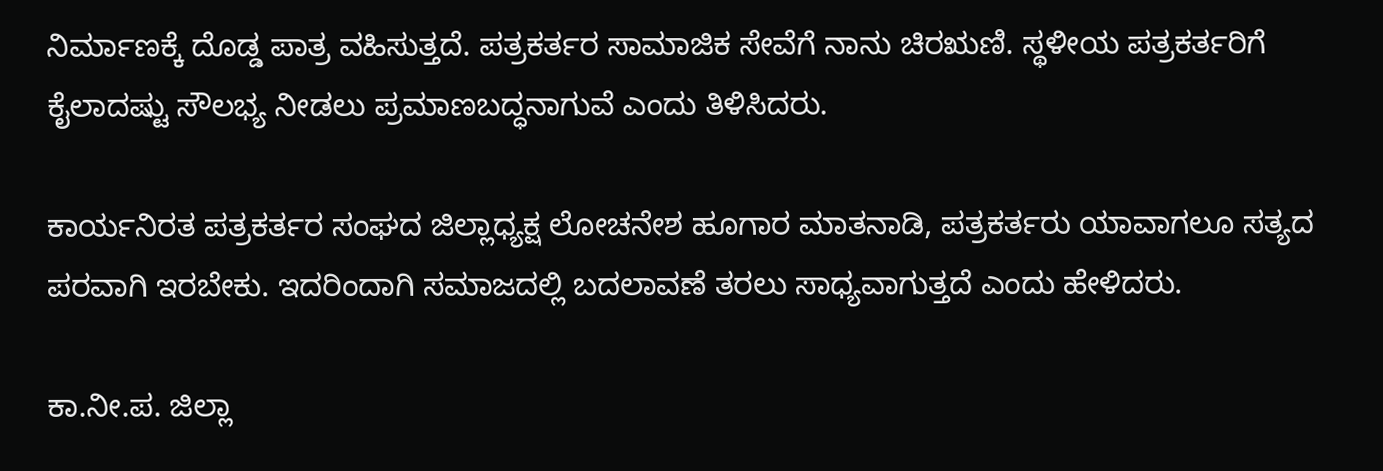ನಿರ್ಮಾಣಕ್ಕೆ ದೊಡ್ಡ ಪಾತ್ರ ವಹಿಸುತ್ತದೆ. ಪತ್ರಕರ್ತರ ಸಾಮಾಜಿಕ ಸೇವೆಗೆ ನಾನು ಚಿರಋಣಿ. ಸ್ಥಳೀಯ ಪತ್ರಕರ್ತರಿಗೆ ಕೈಲಾದಷ್ಟು ಸೌಲಭ್ಯ ನೀಡಲು ಪ್ರಮಾಣಬದ್ಧನಾಗುವೆ ಎಂದು ತಿಳಿಸಿದರು.

ಕಾರ್ಯನಿರತ ಪತ್ರಕರ್ತರ ಸಂಘದ ಜಿಲ್ಲಾಧ್ಯಕ್ಷ ಲೋಚನೇಶ ಹೂಗಾರ ಮಾತನಾಡಿ, ಪತ್ರಕರ್ತರು ಯಾವಾಗಲೂ ಸತ್ಯದ ಪರವಾಗಿ ಇರಬೇಕು. ಇದರಿಂದಾಗಿ ಸಮಾಜದಲ್ಲಿ ಬದಲಾವಣೆ ತರಲು ಸಾಧ್ಯವಾಗುತ್ತದೆ ಎಂದು ಹೇಳಿದರು.

ಕಾ.ನೀ.ಪ. ಜಿಲ್ಲಾ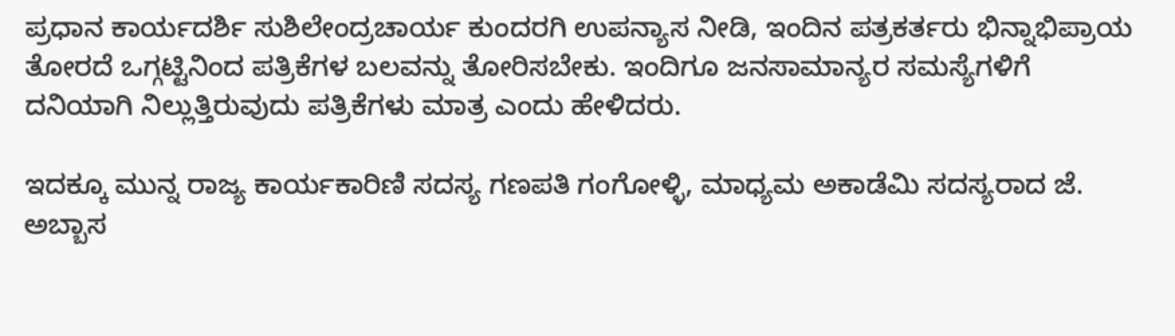ಪ್ರಧಾನ ಕಾರ್ಯದರ್ಶಿ ಸುಶಿಲೇಂದ್ರಚಾರ್ಯ ಕುಂದರಗಿ ಉಪನ್ಯಾಸ ನೀಡಿ, ಇಂದಿನ ಪತ್ರಕರ್ತರು ಭಿನ್ನಾಭಿಪ್ರಾಯ ತೋರದೆ ಒಗ್ಗಟ್ಟಿನಿಂದ ಪತ್ರಿಕೆಗಳ ಬಲವನ್ನು ತೋರಿಸಬೇಕು. ಇಂದಿಗೂ ಜನಸಾಮಾನ್ಯರ ಸಮಸ್ಯೆಗಳಿಗೆ ದನಿಯಾಗಿ ನಿಲ್ಲುತ್ತಿರುವುದು ಪತ್ರಿಕೆಗಳು ಮಾತ್ರ ಎಂದು ಹೇಳಿದರು.

ಇದಕ್ಕೂ ಮುನ್ನ ರಾಜ್ಯ ಕಾರ್ಯಕಾರಿಣಿ ಸದಸ್ಯ ಗಣಪತಿ ಗಂಗೋಳ್ಳಿ, ಮಾಧ್ಯಮ ಅಕಾಡೆಮಿ ಸದಸ್ಯರಾದ ಜೆ. ಅಬ್ಬಾಸ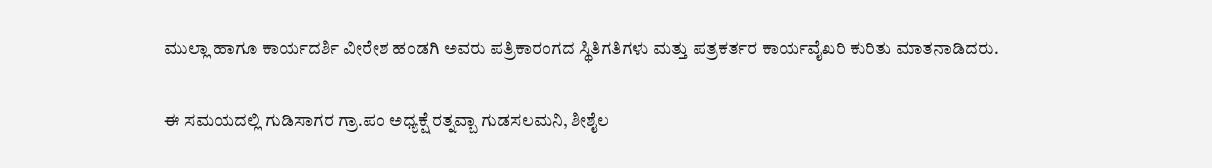ಮುಲ್ಲಾ ಹಾಗೂ ಕಾರ್ಯದರ್ಶಿ ವೀರೇಶ ಹಂಡಗಿ ಅವರು ಪತ್ರಿಕಾರಂಗದ ಸ್ಥಿತಿಗತಿಗಳು ಮತ್ತು ಪತ್ರಕರ್ತರ ಕಾರ್ಯವೈಖರಿ ಕುರಿತು ಮಾತನಾಡಿದರು.

ಈ ಸಮಯದಲ್ಲಿ ಗುಡಿಸಾಗರ ಗ್ರಾ.ಪಂ ಅಧ್ಯಕ್ಷೆ ರತ್ನವ್ಬಾ ಗುಡಸಲಮನಿ, ಶೀಶೈಲ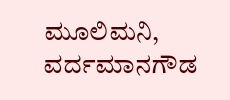ಮೂಲಿಮನಿ, ವರ್ದಮಾನಗೌಡ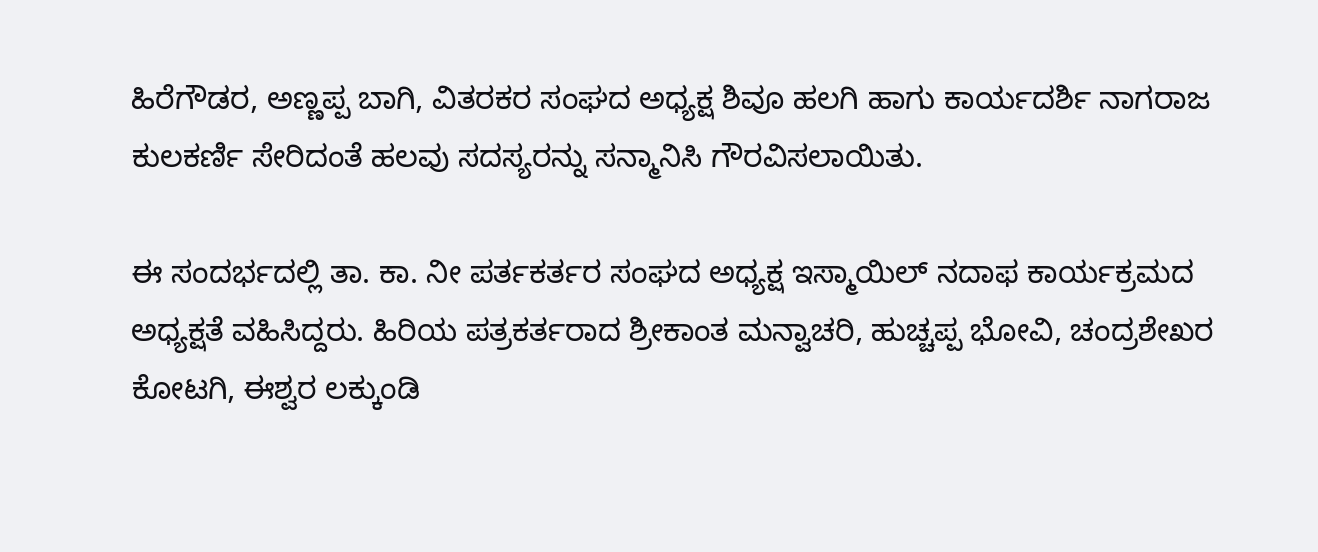ಹಿರೆಗೌಡರ, ಅಣ್ಣಪ್ಪ ಬಾಗಿ, ವಿತರಕರ ಸಂಘದ ಅಧ್ಯಕ್ಷ ಶಿವೂ ಹಲಗಿ ಹಾಗು ಕಾರ್ಯದರ್ಶಿ ನಾಗರಾಜ ಕುಲಕರ್ಣಿ ಸೇರಿದಂತೆ ಹಲವು ಸದಸ್ಯರನ್ನು ಸನ್ಮಾನಿಸಿ ಗೌರವಿಸಲಾಯಿತು.

ಈ ಸಂದರ್ಭದಲ್ಲಿ ತಾ. ಕಾ. ನೀ ಪರ್ತಕರ್ತರ ಸಂಘದ ಅಧ್ಯಕ್ಷ ಇಸ್ಮಾಯಿಲ್ ನದಾಫ ಕಾರ್ಯಕ್ರಮದ ಅಧ್ಯಕ್ಷತೆ ವಹಿಸಿದ್ದರು. ಹಿರಿಯ ಪತ್ರಕರ್ತರಾದ ಶ್ರೀಕಾಂತ ಮನ್ವಾಚರಿ, ಹುಚ್ಚಪ್ಪ ಭೋವಿ, ಚಂದ್ರಶೇಖರ ಕೋಟಗಿ, ಈಶ್ವರ ಲಕ್ಕುಂಡಿ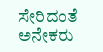ಸೇರಿದಂತೆ ಅನೇಕರು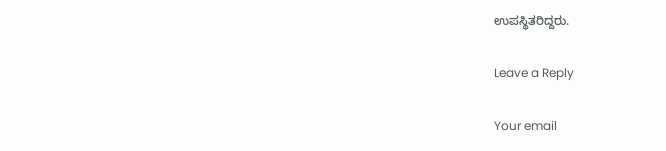ಉಪಸ್ಥಿತರಿದ್ದರು.

Leave a Reply

Your email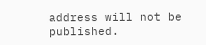address will not be published.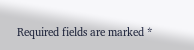Required fields are marked *